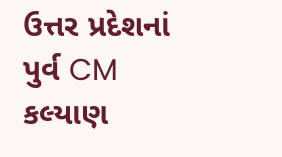ઉત્તર પ્રદેશનાં પુર્વ CM કલ્યાણ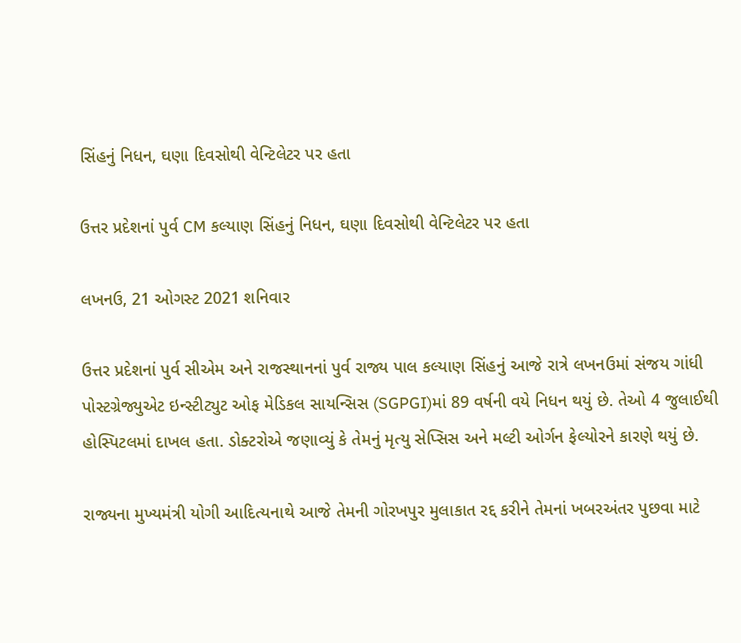સિંહનું નિધન, ઘણા દિવસોથી વેન્ટિલેટર પર હતા

ઉત્તર પ્રદેશનાં પુર્વ CM કલ્યાણ સિંહનું નિધન, ઘણા દિવસોથી વેન્ટિલેટર પર હતા

લખનઉ, 21 ઓગસ્ટ 2021 શનિવાર

ઉત્તર પ્રદેશનાં પુર્વ સીએમ અને રાજસ્થાનનાં પુર્વ રાજ્ય પાલ કલ્યાણ સિંહનું આજે રાત્રે લખનઉમાં સંજય ગાંધી પોસ્ટગ્રેજ્યુએટ ઇન્સ્ટીટ્યુટ ઓફ મેડિકલ સાયન્સિસ (SGPGI)માં 89 વર્ષની વયે નિધન થયું છે. તેઓ 4 જુલાઈથી હોસ્પિટલમાં દાખલ હતા. ડોક્ટરોએ જણાવ્યું કે તેમનું મૃત્યુ સેપ્સિસ અને મલ્ટી ઓર્ગન ફેલ્યોરને કારણે થયું છે.

રાજ્યના મુખ્યમંત્રી યોગી આદિત્યનાથે આજે તેમની ગોરખપુર મુલાકાત રદ્દ કરીને તેમનાં ખબરઅંતર પુછવા માટે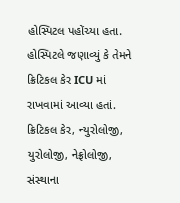હોસ્પિટલ પહોંચ્યા હતા. હોસ્પિટલે જણાવ્યું કે તેમને ક્રિટિકલ કેર ICU માં રાખવામાં આવ્યા હતાં. ક્રિટિકલ કેર, ન્યુરોલોજી, યુરોલોજી, નેફ્રોલોજી, સંસ્થાના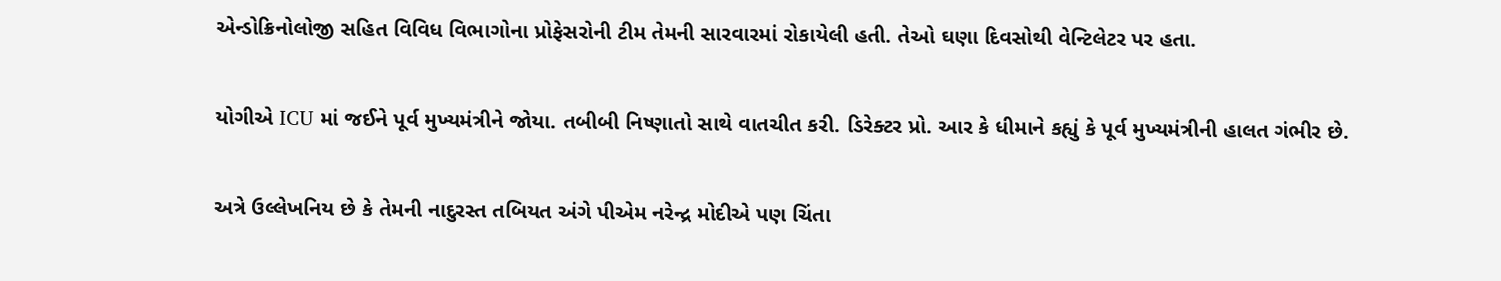એન્ડોક્રિનોલોજી સહિત વિવિધ વિભાગોના પ્રોફેસરોની ટીમ તેમની સારવારમાં રોકાયેલી હતી. તેઓ ઘણા દિવસોથી વેન્ટિલેટર પર હતા.

યોગીએ ICU માં જઈને પૂર્વ મુખ્યમંત્રીને જોયા. તબીબી નિષ્ણાતો સાથે વાતચીત કરી. ડિરેક્ટર પ્રો. આર કે ધીમાને કહ્યું કે પૂર્વ મુખ્યમંત્રીની હાલત ગંભીર છે.

અત્રે ઉલ્લેખનિય છે કે તેમની નાદુરસ્ત તબિયત અંગે પીએમ નરેન્દ્ર મોદીએ પણ ચિંતા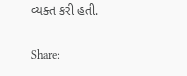વ્યક્ત કરી હતી.

Share: